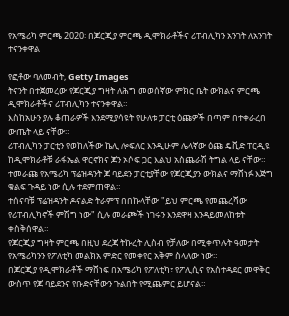የአሜሪካ ምርጫ 2020፡ በጆርጂያ ምርጫ ዲሞክራቶችና ሪፐብሊካን አንገት ለአንገት ተናንቀዋል

የፎቶው ባለመብት, Getty Images
ትናንት በተጀመረው የጆርጂያ ግዛት ለሕግ መወሰኛው ምክር ቤት ውክልና ምርጫ ዲሞክራቶችና ሪፐብሊካን ተናንቀዋል።
እስከአሁን ያሉ ቆጠራዎች እንደሚያሳዩት የሁለቱ ፓርቲ ዕጩዎች በጣም በተቀራረበ ውጤት ላይ ናቸው።
ሪፐብሊካን ፓርቲን የወከለችው ኬሊ ሎፍለር እንዲሁም ሌላኛው ዕጩ ዴቪድ ፐርዲዩ ከዲሞክራቶቹ ራፋኤል ዋርኖክና ጆን ኦሶፍ ጋር እልህ አስጨራሽ ትግል ላይ ናቸው።
ተመራጩ የአሜሪካ ፕሬዝዳንት ጆ ባይደን ፓርቲያቸው የጆርጂያን ውክልና ማሸነፉ እጅግ ቁልፍ ጉዳይ ነው ሲሉ ተደምጠዋል።
ተሰናባቹ ፕሬዝዳንት ዶናልድ ትራምፕ በበኩላቸው "ይህ ምርጫ የመጨረሻው የሪፐብሊካኖች ምሽግ ነው" ሲሉ መራጮች ነገሩን እንደዋዛ እንዳይመለከቱት ቀስቅሰዋል።
የጆርጂያ ግዛት ምርጫ በዚህ ደረጃ ትኩረት ሊስብ የቻለው በሚቀጥሉት ዓመታት የአሜሪካንን የፖለቲካ መልክአ ምድር የመቀየር አቅም ስላለው ነው።
በጆርጂያ የዲሞክራቶች ማሸነፍ በአሜሪካ የፖለቲካ፣ የፖሊሲና የአስተዳደር መዋቅር ውስጥ የጆ ባይደንና የቡድናቸውን ጉልበት የሚጨምር ይሆናል።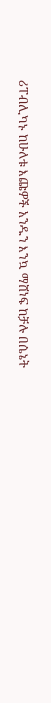ሪፐብሊካኑ ከሁለቱ እጩዎች አንዱን እንኳ ማሸነፍ ከቻሉ በሴኔት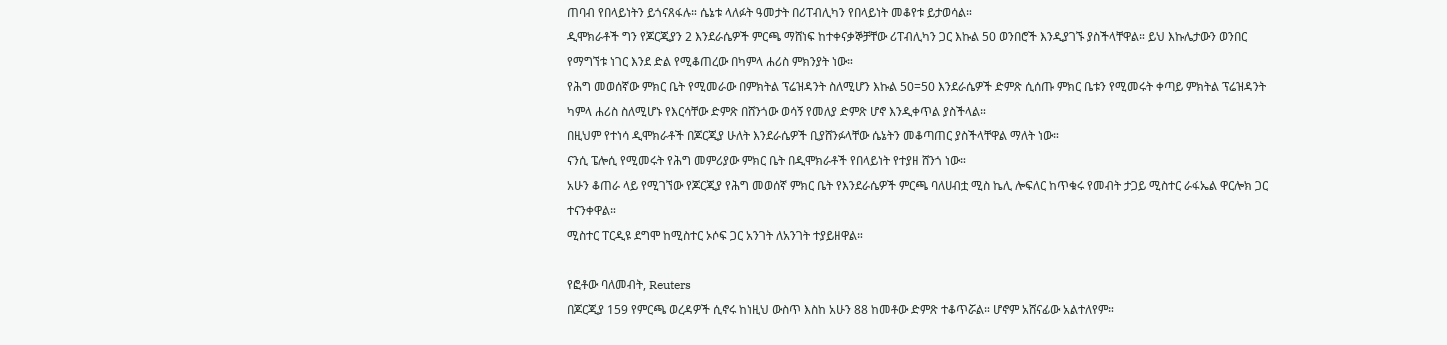ጠባብ የበላይነትን ይጎናጸፋሉ። ሴኔቱ ላለፉት ዓመታት በሪፐብሊካን የበላይነት መቆየቱ ይታወሳል።
ዲሞክራቶች ግን የጆርጂያን 2 እንደራሴዎች ምርጫ ማሸነፍ ከተቀናቃኞቻቸው ሪፐብሊካን ጋር እኩል 50 ወንበሮች እንዲያገኙ ያስችላቸዋል። ይህ እኩሌታውን ወንበር የማግኘቱ ነገር እንደ ድል የሚቆጠረው በካምላ ሐሪስ ምክንያት ነው።
የሕግ መወሰኛው ምክር ቤት የሚመራው በምክትል ፕሬዝዳንት ስለሚሆን እኩል 50=50 እንደራሴዎች ድምጽ ሲሰጡ ምክር ቤቱን የሚመሩት ቀጣይ ምክትል ፕሬዝዳንት ካምላ ሐሪስ ስለሚሆኑ የእርሳቸው ድምጽ በሸንጎው ወሳኝ የመለያ ድምጽ ሆኖ እንዲቀጥል ያስችላል።
በዚህም የተነሳ ዲሞክራቶች በጆርጂያ ሁለት እንደራሴዎች ቢያሸንፉላቸው ሴኔትን መቆጣጠር ያስችላቸዋል ማለት ነው።
ናንሲ ፔሎሲ የሚመሩት የሕግ መምሪያው ምክር ቤት በዲሞክራቶች የበላይነት የተያዘ ሸንጎ ነው።
አሁን ቆጠራ ላይ የሚገኘው የጆርጂያ የሕግ መወሰኛ ምክር ቤት የእንደራሴዎች ምርጫ ባለሀብቷ ሚስ ኬሊ ሎፍለር ከጥቁሩ የመብት ታጋይ ሚስተር ራፋኤል ዋርሎክ ጋር ተናንቀዋል።
ሚስተር ፐርዲዩ ደግሞ ከሚስተር ኦሶፍ ጋር አንገት ለአንገት ተያይዘዋል።

የፎቶው ባለመብት, Reuters
በጆርጂያ 159 የምርጫ ወረዳዎች ሲኖሩ ከነዚህ ውስጥ እስከ አሁን 88 ከመቶው ድምጽ ተቆጥሯል። ሆኖም አሸናፊው አልተለየም።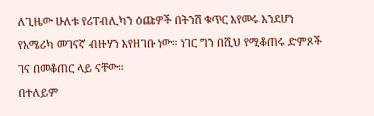ለጊዜው ሁለቱ የሪፐብሊካን ዕጩዎች በትንሽ ቁጥር እየመሩ እንደሆነ የአሜሪካ መገናኛ ብዙሃን እየዘገቡ ነው። ነገር ግን በሺህ የሚቆጠሩ ድምጾች ገና በመቆጠር ላይ ናቸው።
በተለይም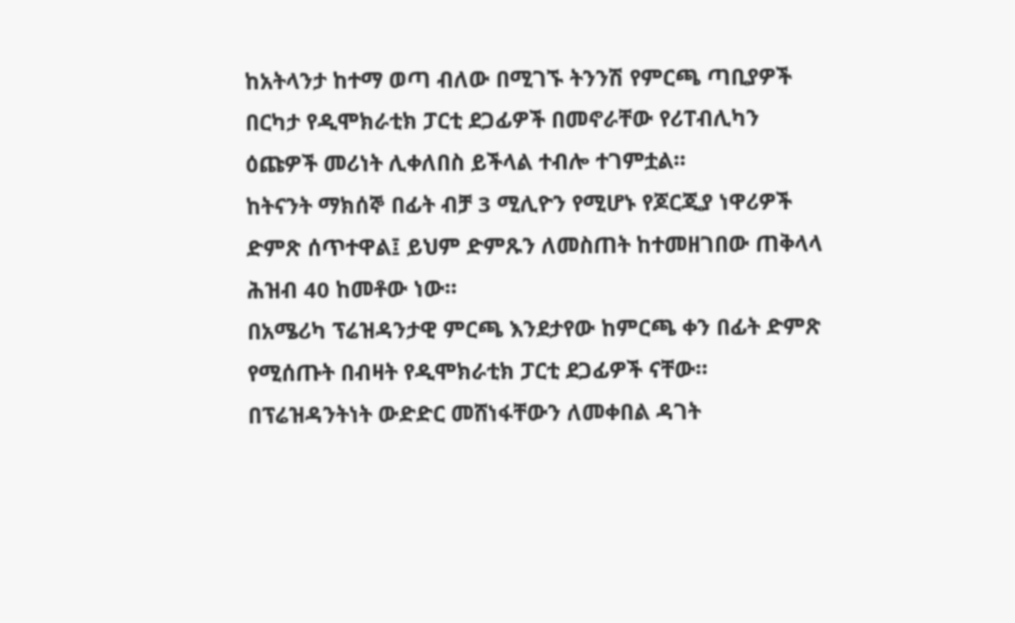ከአትላንታ ከተማ ወጣ ብለው በሚገኙ ትንንሽ የምርጫ ጣቢያዎች በርካታ የዲሞክራቲክ ፓርቲ ደጋፊዎች በመኖራቸው የሪፐብሊካን ዕጩዎች መሪነት ሊቀለበስ ይችላል ተብሎ ተገምቷል።
ከትናንት ማክሰኞ በፊት ብቻ 3 ሚሊዮን የሚሆኑ የጆርጂያ ነዋሪዎች ድምጽ ሰጥተዋል፤ ይህም ድምጹን ለመስጠት ከተመዘገበው ጠቅላላ ሕዝብ 40 ከመቶው ነው።
በአሜሪካ ፕሬዝዳንታዊ ምርጫ እንደታየው ከምርጫ ቀን በፊት ድምጽ የሚሰጡት በብዛት የዲሞክራቲክ ፓርቲ ደጋፊዎች ናቸው።
በፕሬዝዳንትነት ውድድር መሸነፋቸውን ለመቀበል ዳገት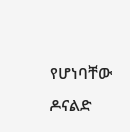የሆነባቸው ዶናልድ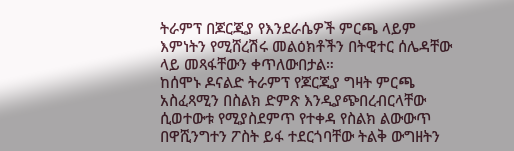ትራምፕ በጆርጂያ የእንደራሴዎች ምርጫ ላይም እምነትን የሚሸረሽሩ መልዕክቶችን በትዊተር ሰሌዳቸው ላይ መጻፋቸውን ቀጥለውበታል።
ከሰሞኑ ዶናልድ ትራምፕ የጆርጂያ ግዛት ምርጫ አስፈጻሚን በስልክ ድምጽ እንዲያጭበረብርላቸው ሲወተውቱ የሚያስደምጥ የተቀዳ የስልክ ልውውጥ በዋሺንግተን ፖስት ይፋ ተደርጎባቸው ትልቅ ውግዘትን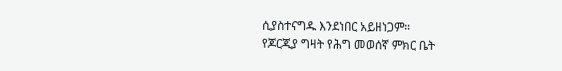ሲያስተናግዱ እንደነበር አይዘነጋም።
የጆርጂያ ግዛት የሕግ መወሰኛ ምክር ቤት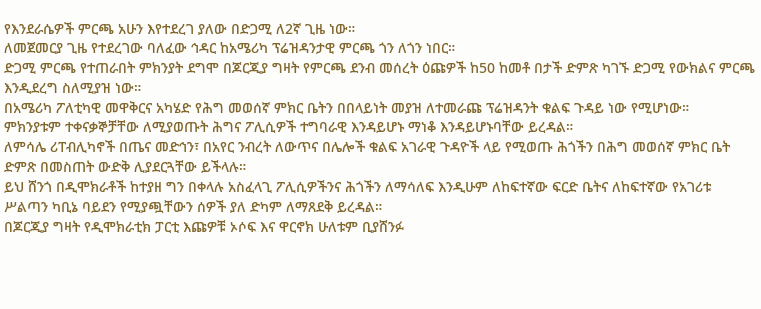የእንደራሴዎች ምርጫ አሁን እየተደረገ ያለው በድጋሚ ለ2ኛ ጊዜ ነው።
ለመጀመርያ ጊዜ የተደረገው ባለፈው ኅዳር ከአሜሪካ ፕሬዝዳንታዊ ምርጫ ጎን ለጎን ነበር።
ድጋሚ ምርጫ የተጠራበት ምክንያት ደግሞ በጆርጂያ ግዛት የምርጫ ደንብ መሰረት ዕጩዎች ከ50 ከመቶ በታች ድምጽ ካገኙ ድጋሚ የውክልና ምርጫ እንዲደረግ ስለሚያዝ ነው።
በአሜሪካ ፖለቲካዊ መዋቅርና አካሄድ የሕግ መወሰኛ ምክር ቤትን በበላይነት መያዝ ለተመራጩ ፕሬዝዳንት ቁልፍ ጉዳይ ነው የሚሆነው።
ምክንያቱም ተቀናቃኞቻቸው ለሚያወጡት ሕግና ፖሊሲዎች ተግባራዊ እንዳይሆኑ ማነቆ እንዳይሆኑባቸው ይረዳል።
ለምሳሌ ሪፐብሊካኖች በጤና መድኅን፣ በአየር ንብረት ለውጥና በሌሎች ቁልፍ አገራዊ ጉዳዮች ላይ የሚወጡ ሕጎችን በሕግ መወሰኛ ምክር ቤት ድምጽ በመስጠት ውድቅ ሊያደርጓቸው ይችላሉ።
ይህ ሸንጎ በዲሞክራቶች ከተያዘ ግን በቀላሉ አስፈላጊ ፖሊሲዎችንና ሕጎችን ለማሳለፍ እንዲሁም ለከፍተኛው ፍርድ ቤትና ለከፍተኛው የአገሪቱ ሥልጣን ካቢኔ ባይደን የሚያጯቸውን ሰዎች ያለ ድካም ለማጸደቅ ይረዳል።
በጆርጂያ ግዛት የዲሞክራቲክ ፓርቲ እጩዎቹ ኦሶፍ እና ዋርኖክ ሁለቱም ቢያሸንፉ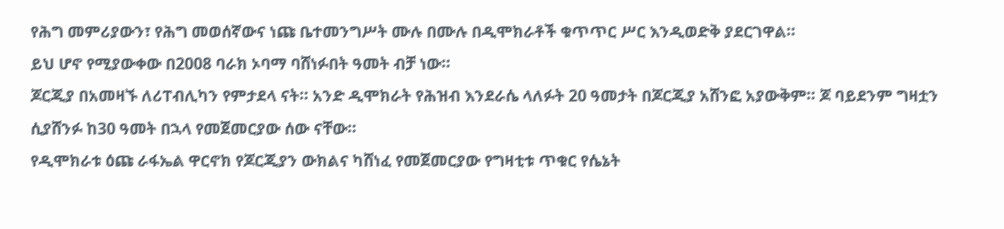የሕግ መምሪያውን፣ የሕግ መወሰኛውና ነጩ ቤተመንግሥት ሙሉ በሙሉ በዲሞክራቶች ቁጥጥር ሥር እንዲወድቅ ያደርገዋል።
ይህ ሆኖ የሚያውቀው በ2008 ባራክ ኦባማ ባሸነፉበት ዓመት ብቻ ነው።
ጆርጂያ በአመዛኙ ለሪፐብሊካን የምታደላ ናት። አንድ ዲሞክራት የሕዝብ እንደራሴ ላለፉት 20 ዓመታት በጆርጂያ አሸንፎ አያውቅም። ጆ ባይደንም ግዛቷን ሲያሸንፉ ከ30 ዓመት በኋላ የመጀመርያው ሰው ናቸው።
የዲሞክራቱ ዕጩ ራፋኤል ዋርኖክ የጆርጂያን ውክልና ካሸነፈ የመጀመርያው የግዛቲቱ ጥቁር የሴኔት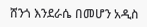ሸንጎ እንደራሴ በመሆን አዲስ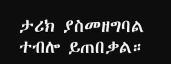ታሪክ ያስመዘግባል ተብሎ ይጠበቃል።